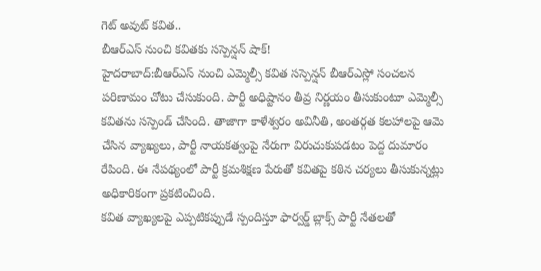గెట్ అవుట్ కవిత..
బీఆర్ఎస్ నుంచి కవితకు సస్పెన్షన్ షాక్!
హైదరాబాద్:బీఆర్ఎస్ నుంచి ఎమ్మెల్సీ కవిత సస్పెన్షన్ బీఆర్ఎస్లో సంచలన పరిణామం చోటు చేసుకుంది. పార్టీ అధిష్టానం తీవ్ర నిర్ణయం తీసుకుంటూ ఎమ్మెల్సీ కవితను సస్పెండ్ చేసింది. తాజాగా కాళేశ్వరం అవినీతి, అంతర్గత కలహాలపై ఆమె చేసిన వ్యాఖ్యలు, పార్టీ నాయకత్వంపై నేరుగా విరుచుకుపడటం పెద్ద దుమారం రేపింది. ఈ నేపథ్యంలో పార్టీ క్రమశిక్షణ పేరుతో కవితపై కఠిన చర్యలు తీసుకున్నట్లు అధికారికంగా ప్రకటించింది.
కవిత వ్యాఖ్యలపై ఎప్పటికప్పుడే స్పందిస్తూ ఫార్వర్డ్ బ్లాక్స్ పార్టీ నేతలతో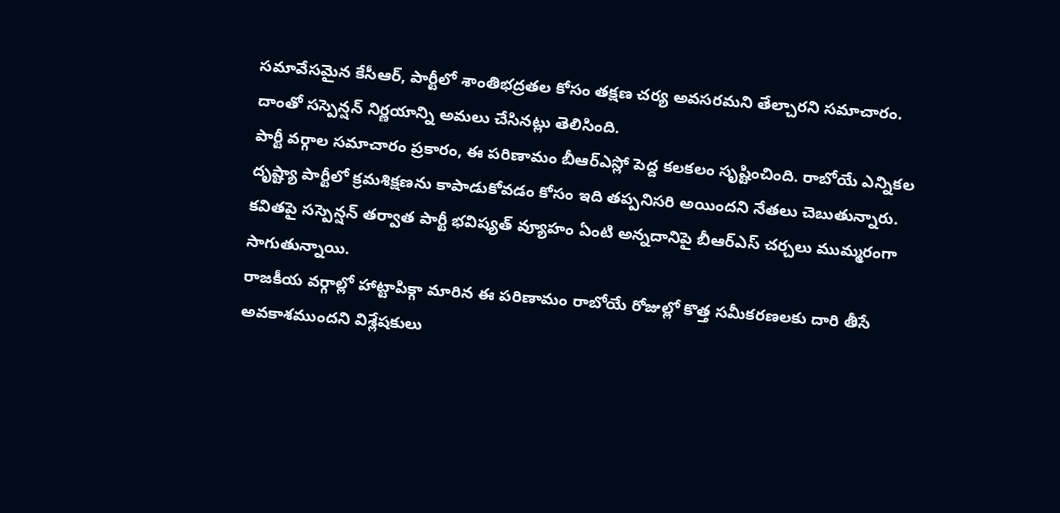సమావేసమైన కేసీఆర్, పార్టీలో శాంతిభద్రతల కోసం తక్షణ చర్య అవసరమని తేల్చారని సమాచారం. దాంతో సస్పెన్షన్ నిర్ణయాన్ని అమలు చేసినట్లు తెలిసింది.
పార్టీ వర్గాల సమాచారం ప్రకారం, ఈ పరిణామం బీఆర్ఎస్లో పెద్ద కలకలం సృష్టించింది. రాబోయే ఎన్నికల దృష్ట్యా పార్టీలో క్రమశిక్షణను కాపాడుకోవడం కోసం ఇది తప్పనిసరి అయిందని నేతలు చెబుతున్నారు. కవితపై సస్పెన్షన్ తర్వాత పార్టీ భవిష్యత్ వ్యూహం ఏంటి అన్నదానిపై బీఆర్ఎస్ చర్చలు ముమ్మరంగా సాగుతున్నాయి.
రాజకీయ వర్గాల్లో హాట్టాపిక్గా మారిన ఈ పరిణామం రాబోయే రోజుల్లో కొత్త సమీకరణలకు దారి తీసే అవకాశముందని విశ్లేషకులు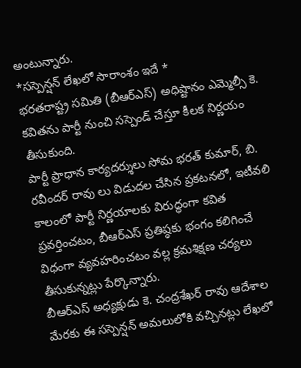అంటున్నారు.
*సస్పెన్షన్ లేఖలో సారాంశం ఇదే *
భరతరాష్ట్ర సమితి (బీఆర్ఎస్) అధిష్టానం ఎమ్మెల్సీ కె. కవితను పార్టీ నుంచి సస్పెండ్ చేస్తూ కీలక నిర్ణయం తీసుకుంది.
పార్టీ ప్రాధాన కార్యదర్శులు సోమ భరత్ కుమార్, బి. రవీందర్ రావు లు విడుదల చేసిన ప్రకటనలో, ఇటీవలి కాలంలో పార్టీ నిర్ణయాలకు విరుద్ధంగా కవిత ప్రవర్తించటం, బీఆర్ఎస్ ప్రతిష్ఠకు భంగం కలిగించే విధంగా వ్యవహరించటం వల్ల క్రమశిక్షణ చర్యలు తీసుకున్నట్లు పేర్కొన్నారు.
బీఆర్ఎస్ అధ్యక్షుడు కె. చంద్రశేఖర్ రావు ఆదేశాల మేరకు ఈ సస్పెన్షన్ అమలులోకి వచ్చినట్లు లేఖలో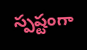స్పష్టంగా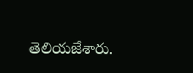తెలియజేశారు.